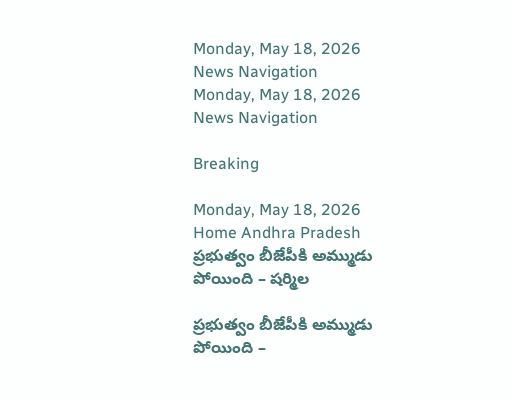Monday, May 18, 2026
News Navigation
Monday, May 18, 2026
News Navigation

Breaking

Monday, May 18, 2026
Home Andhra Pradesh ప్రభుత్వం బీజేపీకి అమ్ముడు పోయింది – షర్మిల

ప్రభుత్వం బీజేపీకి అమ్ముడు పోయింది –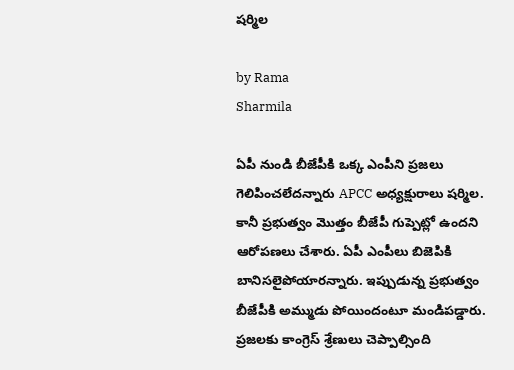షర్మిల

by Rama
Sharmila

ఏపీ నుండి బీజేపీకి ఒక్క ఎంపీని ప్రజలు గెలిపించలేదన్నారు APCC అధ్యక్షురాలు షర్మిల. కానీ ప్రభుత్వం మొత్తం బీజేపీ గుప్పెట్లో ఉందని ఆరోపణలు చేశారు. ఏపీ ఎంపీలు బిజెపికి బానిసలైపోయారన్నారు. ఇప్పుడున్న ప్రభుత్వం బీజేపీకి అమ్ముడు పోయిందంటూ మండిపడ్డారు. ప్రజలకు కాంగ్రెస్ శ్రేణులు చెప్పాల్సింది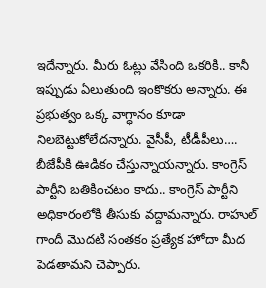ఇదేన్నారు. మీరు ఓట్లు వేసింది ఒకరికి.. కానీ ఇప్పుడు ఏలుతుంది ఇంకొకరు అన్నారు. ఈ ప్రభుత్వం ఒక్క వాగ్ధానం కూడా నిలబెట్టుకోలేదన్నారు. వైసీపీ, టీడీపీలు…. బీజేపీకి ఊడికం చేస్తున్నాయన్నారు. కాంగ్రెస్ పార్టీని బతికించటం కాదు.. కాంగ్రెస్ పార్టీని అధికారంలోకి తీసుకు వద్దామన్నారు. రాహుల్ గాందీ మొదటి సంతకం ప్రత్యేక హోదా మీద పెడతామని చెప్పారు.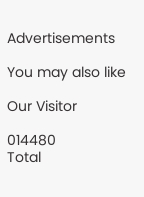Advertisements

You may also like

Our Visitor

014480
Total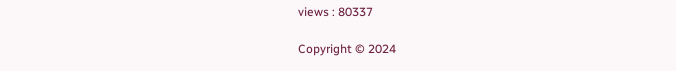views : 80337

Copyright © 2024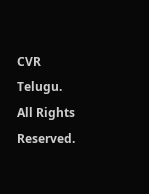CVR Telugu. All Rights Reserved.